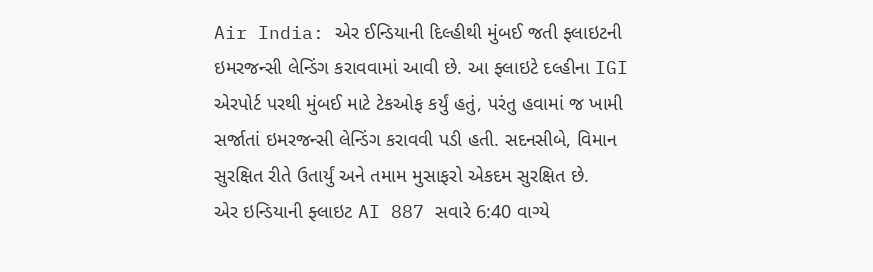Air India: એર ઈન્ડિયાની દિલ્હીથી મુંબઈ જતી ફ્લાઇટની ઇમરજન્સી લેન્ડિંગ કરાવવામાં આવી છે. આ ફ્લાઇટે દલ્હીના IGI એરપોર્ટ પરથી મુંબઈ માટે ટેકઓફ કર્યું હતું, પરંતુ હવામાં જ ખામી સર્જાતાં ઇમરજન્સી લેન્ડિંગ કરાવવી પડી હતી. સદનસીબે, વિમાન સુરક્ષિત રીતે ઉતાર્યું અને તમામ મુસાફરો એકદમ સુરક્ષિત છે.
એર ઇન્ડિયાની ફ્લાઇટ AI 887 સવારે 6:40 વાગ્યે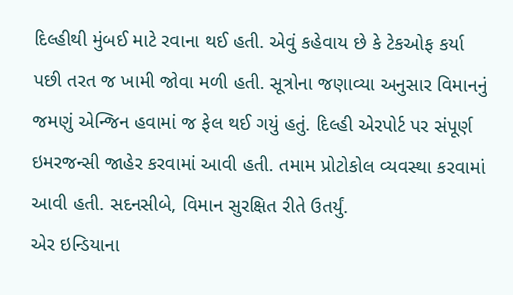દિલ્હીથી મુંબઈ માટે રવાના થઈ હતી. એવું કહેવાય છે કે ટેકઓફ કર્યા પછી તરત જ ખામી જોવા મળી હતી. સૂત્રોના જણાવ્યા અનુસાર વિમાનનું જમણું એન્જિન હવામાં જ ફેલ થઈ ગયું હતું. દિલ્હી એરપોર્ટ પર સંપૂર્ણ ઇમરજન્સી જાહેર કરવામાં આવી હતી. તમામ પ્રોટોકોલ વ્યવસ્થા કરવામાં આવી હતી. સદનસીબે, વિમાન સુરક્ષિત રીતે ઉતર્યું.
એર ઇન્ડિયાના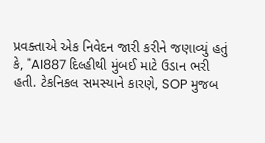પ્રવક્તાએ એક નિવેદન જારી કરીને જણાવ્યું હતું કે, "AI887 દિલ્હીથી મુંબઈ માટે ઉડાન ભરી હતી. ટેકનિકલ સમસ્યાને કારણે, SOP મુજબ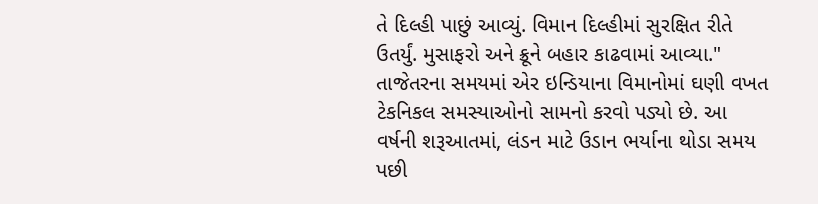તે દિલ્હી પાછું આવ્યું. વિમાન દિલ્હીમાં સુરક્ષિત રીતે ઉતર્યું. મુસાફરો અને ક્રૂને બહાર કાઢવામાં આવ્યા."
તાજેતરના સમયમાં એર ઇન્ડિયાના વિમાનોમાં ઘણી વખત ટેકનિકલ સમસ્યાઓનો સામનો કરવો પડ્યો છે. આ વર્ષની શરૂઆતમાં, લંડન માટે ઉડાન ભર્યાના થોડા સમય પછી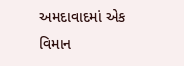અમદાવાદમાં એક વિમાન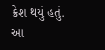ક્રેશ થયું હતું. આ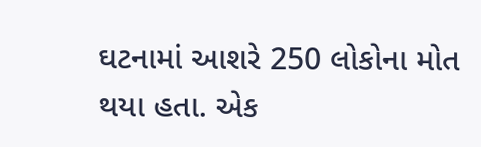ઘટનામાં આશરે 250 લોકોના મોત થયા હતા. એક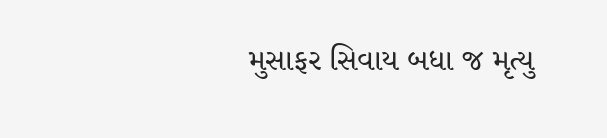મુસાફર સિવાય બધા જ મૃત્યુ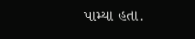પામ્યા હતા.